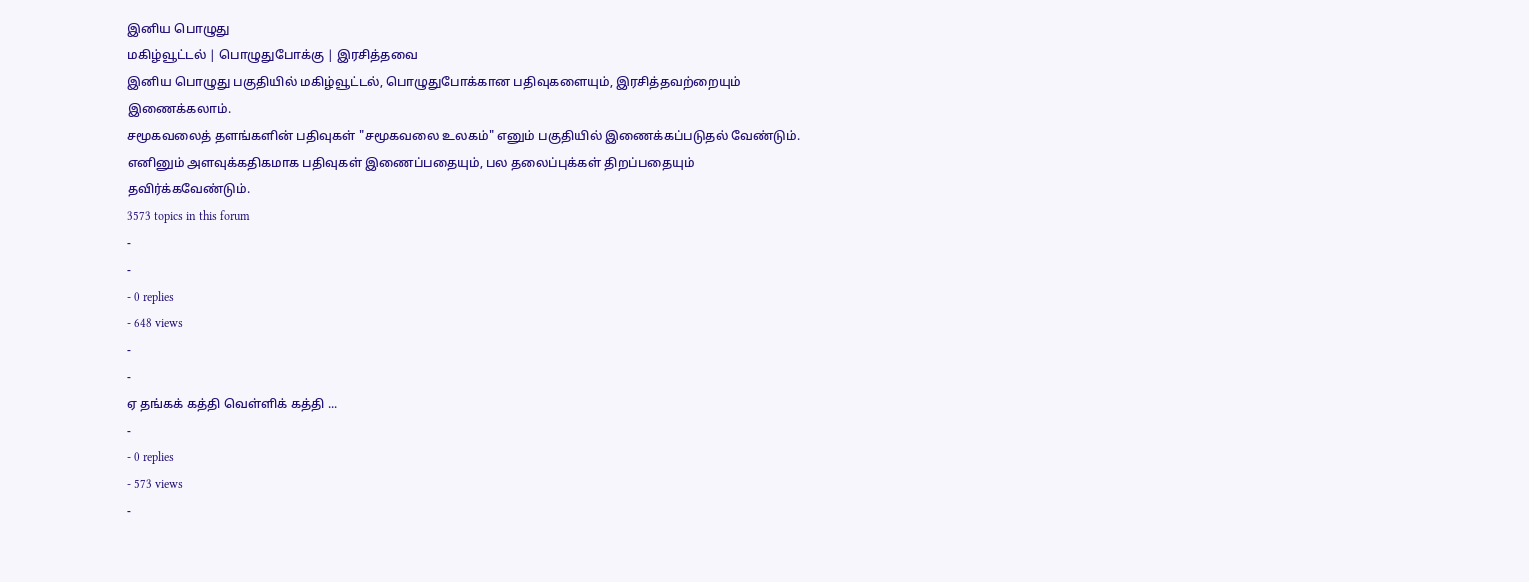இனிய பொழுது
மகிழ்வூட்டல் | பொழுதுபோக்கு | இரசித்தவை
இனிய பொழுது பகுதியில் மகிழ்வூட்டல், பொழுதுபோக்கான பதிவுகளையும், இரசித்தவற்றையும் இணைக்கலாம்.
சமூகவலைத் தளங்களின் பதிவுகள் "சமூகவலை உலகம்" எனும் பகுதியில் இணைக்கப்படுதல் வேண்டும்.
எனினும் அளவுக்கதிகமாக பதிவுகள் இணைப்பதையும், பல தலைப்புக்கள் திறப்பதையும் தவிர்க்கவேண்டும்.
3573 topics in this forum
-
-
- 0 replies
- 648 views
-
-
ஏ தங்கக் கத்தி வெள்ளிக் கத்தி ...
-
- 0 replies
- 573 views
-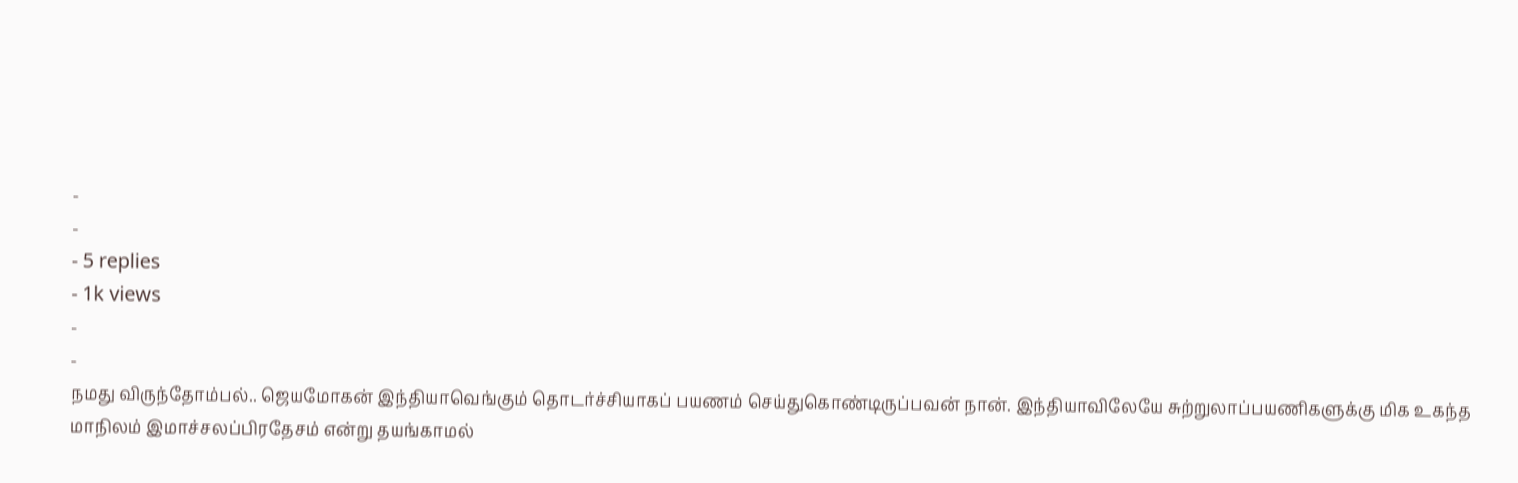-
-
- 5 replies
- 1k views
-
-
நமது விருந்தோம்பல்.. ஜெயமோகன் இந்தியாவெங்கும் தொடர்ச்சியாகப் பயணம் செய்துகொண்டிருப்பவன் நான். இந்தியாவிலேயே சுற்றுலாப்பயணிகளுக்கு மிக உகந்த மாநிலம் இமாச்சலப்பிரதேசம் என்று தயங்காமல்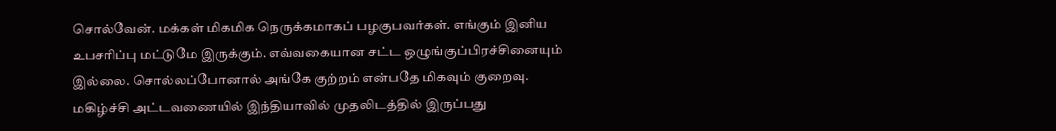சொல்வேன். மக்கள் மிகமிக நெருக்கமாகப் பழகுபவர்கள். எங்கும் இனிய உபசரிப்பு மட்டுமே இருக்கும். எவ்வகையான சட்ட ஒழுங்குப்பிரச்சினையும் இல்லை. சொல்லப்போனால் அங்கே குற்றம் என்பதே மிகவும் குறைவு. மகிழ்ச்சி அட்டவணையில் இந்தியாவில் முதலிடத்தில் இருப்பது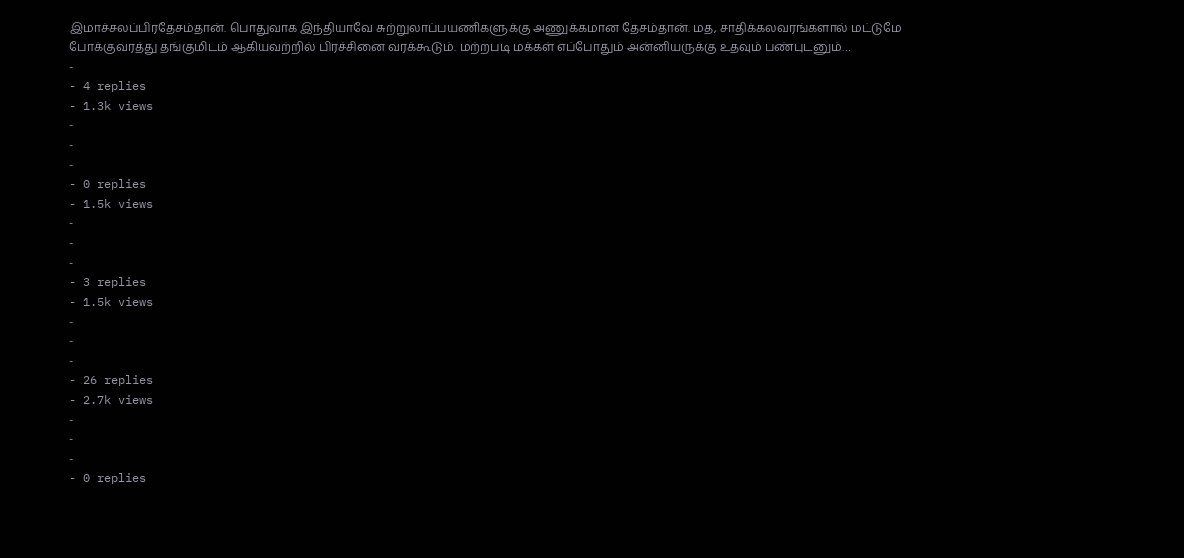இமாச்சலப்பிரதேசம்தான். பொதுவாக இந்தியாவே சுற்றுலாப்பயணிகளுக்கு அணுக்கமான தேசம்தான். மத, சாதிக்கலவரங்களால் மட்டுமே போக்குவரத்து தங்குமிடம் ஆகியவற்றில் பிரச்சினை வரக்கூடும். மற்றபடி மக்கள் எப்போதும் அன்னியருக்கு உதவும் பண்புடனும்…
-
- 4 replies
- 1.3k views
-
-
-
- 0 replies
- 1.5k views
-
-
-
- 3 replies
- 1.5k views
-
-
-
- 26 replies
- 2.7k views
-
-
-
- 0 replies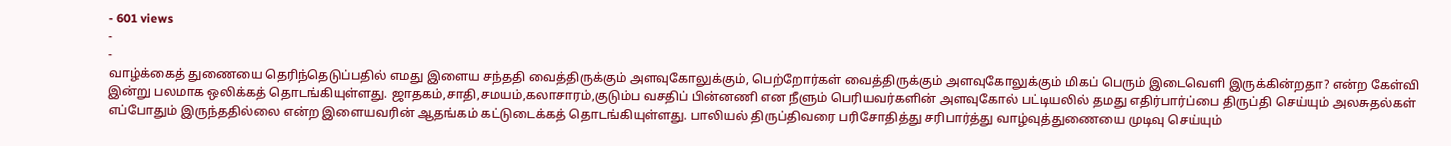- 601 views
-
-
வாழ்க்கைத் துணையை தெரிந்தெடுப்பதில் எமது இளைய சந்ததி வைத்திருக்கும் அளவுகோலுக்கும், பெற்றோர்கள் வைத்திருக்கும் அளவுகோலுக்கும் மிகப் பெரும் இடைவெளி இருக்கின்றதா? என்ற கேள்வி இன்று பலமாக ஒலிக்கத் தொடங்கியுள்ளது. ஜாதகம்,சாதி,சமயம்,கலாசாரம்,குடும்ப வசதிப் பின்னணி என நீளும் பெரியவர்களின் அளவுகோல் பட்டியலில் தமது எதிர்பார்ப்பை திருப்தி செய்யும் அலசுதல்கள் எப்போதும் இருந்ததில்லை என்ற இளையவரின் ஆதங்கம் கட்டுடைக்கத் தொடங்கியுள்ளது. பாலியல் திருப்திவரை பரிசோதித்து சரிபார்த்து வாழ்வுத்துணையை முடிவு செய்யும்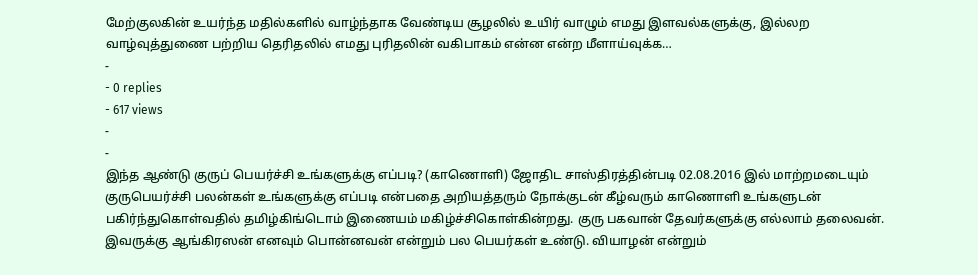மேற்குலகின் உயர்ந்த மதில்களில் வாழ்ந்தாக வேண்டிய சூழலில் உயிர் வாழும் எமது இளவல்களுக்கு, இல்லற வாழ்வுத்துணை பற்றிய தெரிதலில் எமது புரிதலின் வகிபாகம் என்ன என்ற மீளாய்வுக்க…
-
- 0 replies
- 617 views
-
-
இந்த ஆண்டு குருப் பெயர்ச்சி உங்களுக்கு எப்படி? (காணொளி) ஜோதிட சாஸ்திரத்தின்படி 02.08.2016 இல் மாற்றமடையும் குருபெயர்ச்சி பலன்கள் உங்களுக்கு எப்படி என்பதை அறியத்தரும் நோக்குடன் கீழ்வரும் காணொளி உங்களுடன் பகிர்ந்துகொள்வதில் தமிழ்கிங்டொம் இணையம் மகிழ்ச்சிகொள்கின்றது. குரு பகவான் தேவர்களுக்கு எல்லாம் தலைவன். இவருக்கு ஆங்கிரஸன் எனவும் பொன்னவன் என்றும் பல பெயர்கள் உண்டு. வியாழன் என்றும்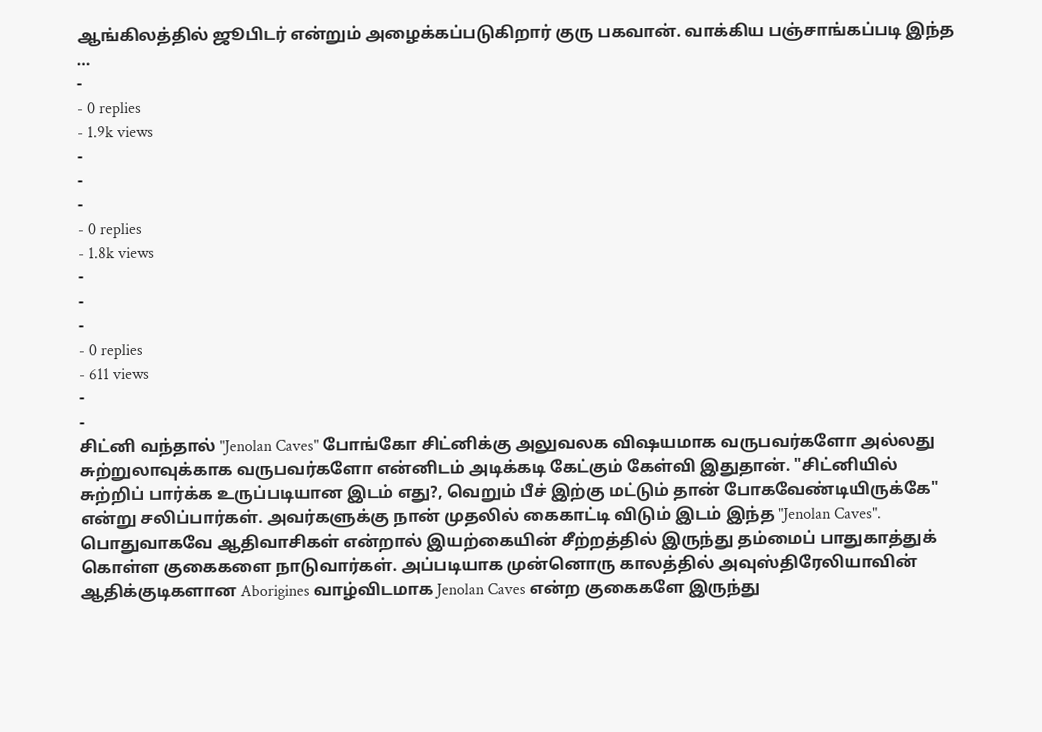ஆங்கிலத்தில் ஜூபிடர் என்றும் அழைக்கப்படுகிறார் குரு பகவான். வாக்கிய பஞ்சாங்கப்படி இந்த …
-
- 0 replies
- 1.9k views
-
-
-
- 0 replies
- 1.8k views
-
-
-
- 0 replies
- 611 views
-
-
சிட்னி வந்தால் "Jenolan Caves" போங்கோ சிட்னிக்கு அலுவலக விஷயமாக வருபவர்களோ அல்லது சுற்றுலாவுக்காக வருபவர்களோ என்னிடம் அடிக்கடி கேட்கும் கேள்வி இதுதான். "சிட்னியில் சுற்றிப் பார்க்க உருப்படியான இடம் எது?, வெறும் பீச் இற்கு மட்டும் தான் போகவேண்டியிருக்கே" என்று சலிப்பார்கள். அவர்களுக்கு நான் முதலில் கைகாட்டி விடும் இடம் இந்த "Jenolan Caves". பொதுவாகவே ஆதிவாசிகள் என்றால் இயற்கையின் சீற்றத்தில் இருந்து தம்மைப் பாதுகாத்துக் கொள்ள குகைகளை நாடுவார்கள். அப்படியாக முன்னொரு காலத்தில் அவுஸ்திரேலியாவின் ஆதிக்குடிகளான Aborigines வாழ்விடமாக Jenolan Caves என்ற குகைகளே இருந்து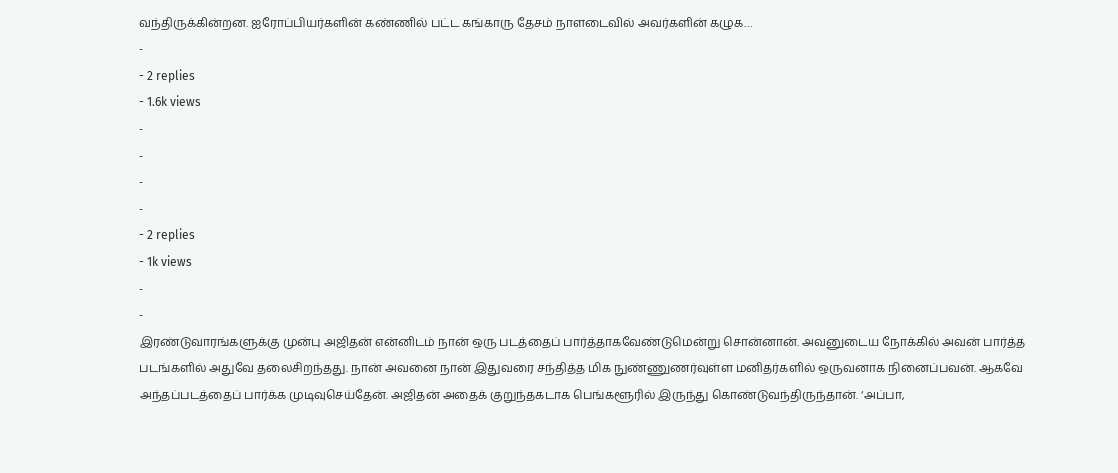வந்திருக்கின்றன. ஐரோப்பியர்களின் கண்ணில் பட்ட கங்காரு தேசம் நாளடைவில் அவர்களின் கழுக…
-
- 2 replies
- 1.6k views
-
-
-
-
- 2 replies
- 1k views
-
-
இரண்டுவாரங்களுக்கு முன்பு அஜிதன் என்னிடம் நான் ஒரு படத்தைப் பார்த்தாகவேண்டுமென்று சொன்னான். அவனுடைய நோக்கில் அவன் பார்த்த படங்களில் அதுவே தலைசிறந்தது. நான் அவனை நான் இதுவரை சந்தித்த மிக நுண்ணுணர்வுள்ள மனிதர்களில் ஒருவனாக நினைப்பவன். ஆகவே அந்தப்படத்தைப் பார்க்க முடிவுசெய்தேன். அஜிதன் அதைக் குறுந்தகடாக பெங்களூரில் இருந்து கொண்டுவந்திருந்தான். ‘அப்பா,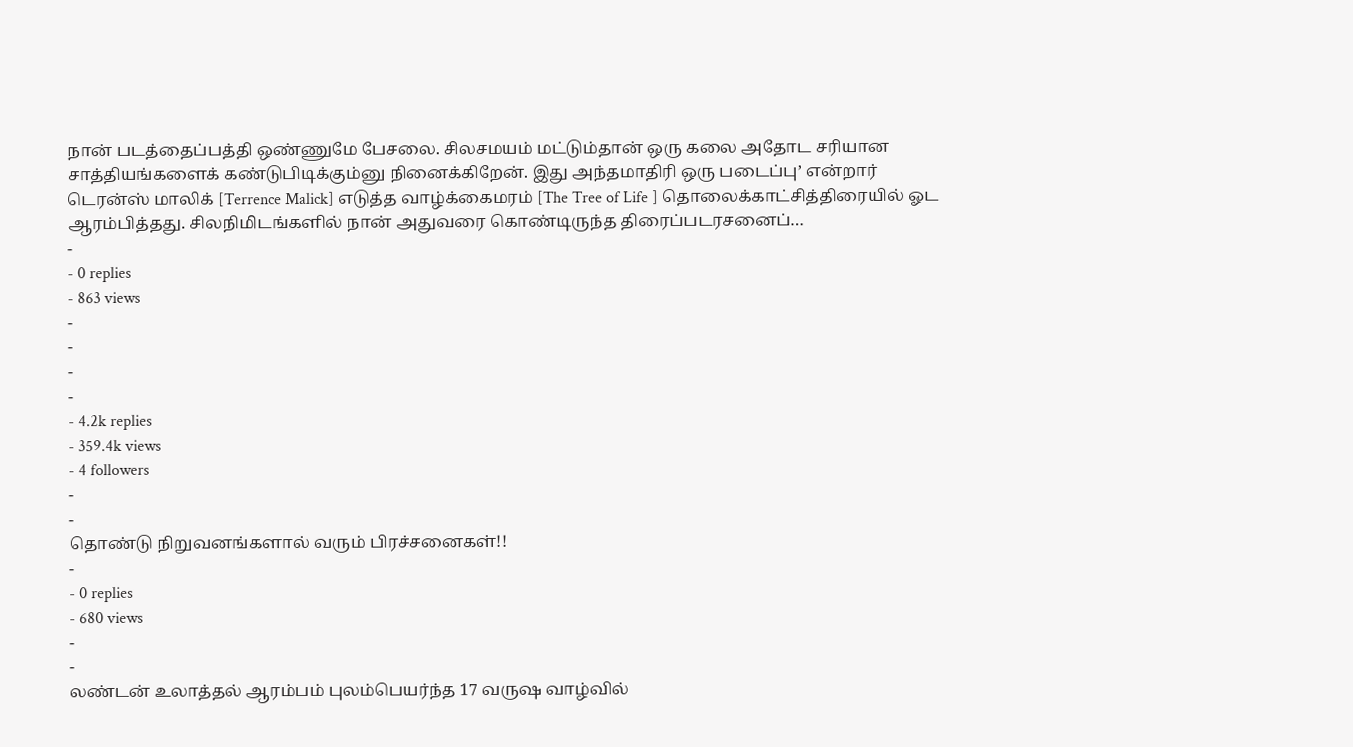நான் படத்தைப்பத்தி ஒண்ணுமே பேசலை. சிலசமயம் மட்டும்தான் ஒரு கலை அதோட சரியான சாத்தியங்களைக் கண்டுபிடிக்கும்னு நினைக்கிறேன். இது அந்தமாதிரி ஒரு படைப்பு’ என்றார் டெரன்ஸ் மாலிக் [Terrence Malick] எடுத்த வாழ்க்கைமரம் [The Tree of Life ] தொலைக்காட்சித்திரையில் ஓட ஆரம்பித்தது. சிலநிமிடங்களில் நான் அதுவரை கொண்டிருந்த திரைப்படரசனைப்…
-
- 0 replies
- 863 views
-
-
-
-
- 4.2k replies
- 359.4k views
- 4 followers
-
-
தொண்டு நிறுவனங்களால் வரும் பிரச்சனைகள்!!
-
- 0 replies
- 680 views
-
-
லண்டன் உலாத்தல் ஆரம்பம் புலம்பெயர்ந்த 17 வருஷ வாழ்வில்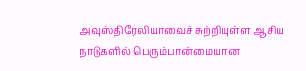அவுஸ்திரேலியாவைச் சுற்றியுள்ள ஆசிய நாடுகளில் பெரும்பான்மையான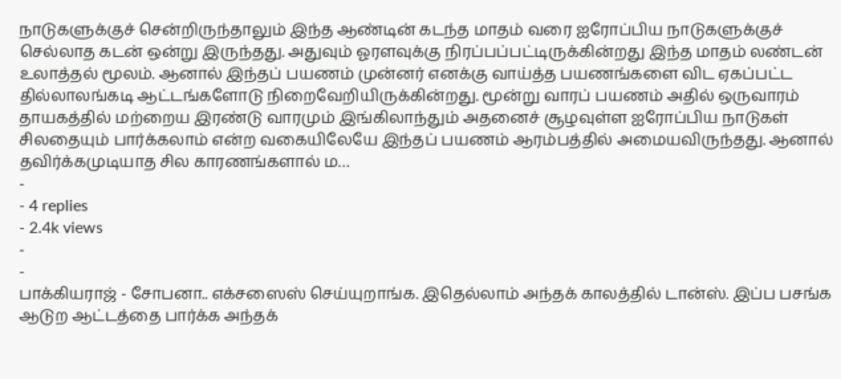நாடுகளுக்குச் சென்றிருந்தாலும் இந்த ஆண்டின் கடந்த மாதம் வரை ஐரோப்பிய நாடுகளுக்குச் செல்லாத கடன் ஒன்று இருந்தது. அதுவும் ஓரளவுக்கு நிரப்பப்பட்டிருக்கின்றது இந்த மாதம் லண்டன் உலாத்தல் மூலம். ஆனால் இந்தப் பயணம் முன்னர் எனக்கு வாய்த்த பயணங்களை விட ஏகப்பட்ட தில்லாலங்கடி ஆட்டங்களோடு நிறைவேறியிருக்கின்றது. மூன்று வாரப் பயணம் அதில் ஒருவாரம் தாயகத்தில் மற்றைய இரண்டு வாரமும் இங்கிலாந்தும் அதனைச் சூழவுள்ள ஐரோப்பிய நாடுகள் சிலதையும் பார்க்கலாம் என்ற வகையிலேயே இந்தப் பயணம் ஆரம்பத்தில் அமையவிருந்தது. ஆனால் தவிர்க்கமுடியாத சில காரணங்களால் ம…
-
- 4 replies
- 2.4k views
-
-
பாக்கியராஜ் - சோபனா.. எக்சஸைஸ் செய்யுறாங்க. இதெல்லாம் அந்தக் காலத்தில் டான்ஸ். இப்ப பசங்க ஆடுற ஆட்டத்தை பார்க்க அந்தக்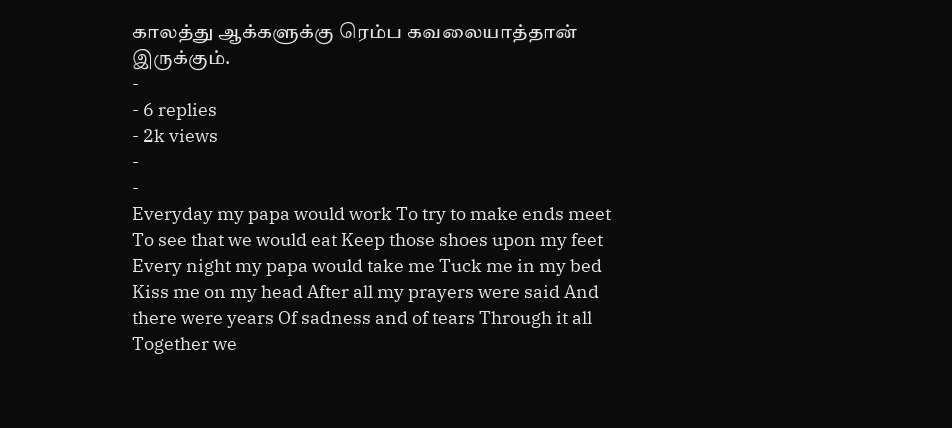காலத்து ஆக்களுக்கு ரெம்ப கவலையாத்தான் இருக்கும்.
-
- 6 replies
- 2k views
-
-
Everyday my papa would work To try to make ends meet To see that we would eat Keep those shoes upon my feet Every night my papa would take me Tuck me in my bed Kiss me on my head After all my prayers were said And there were years Of sadness and of tears Through it all Together we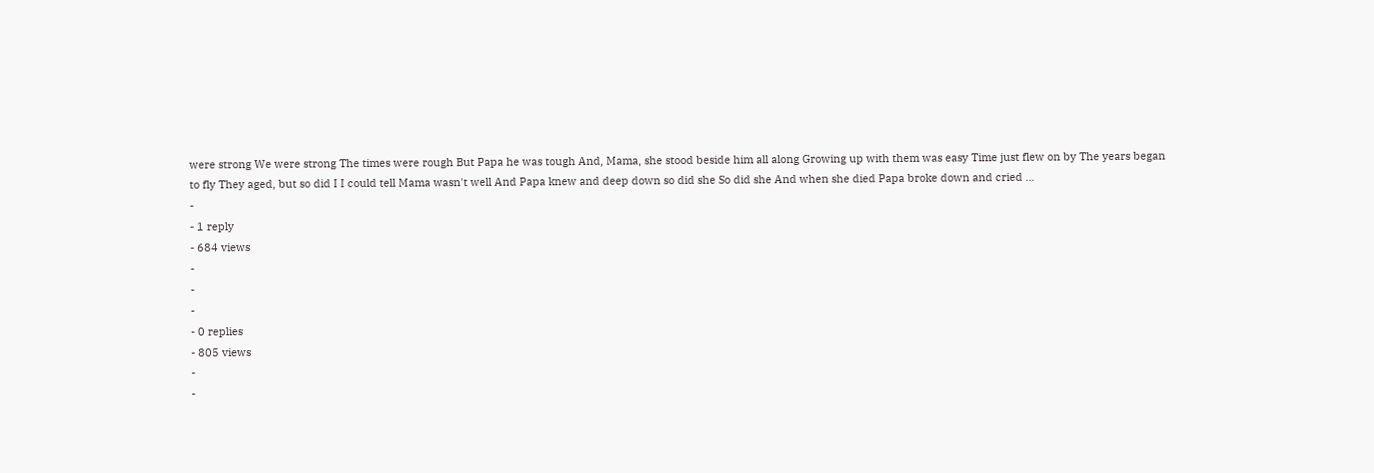were strong We were strong The times were rough But Papa he was tough And, Mama, she stood beside him all along Growing up with them was easy Time just flew on by The years began to fly They aged, but so did I I could tell Mama wasn't well And Papa knew and deep down so did she So did she And when she died Papa broke down and cried …
-
- 1 reply
- 684 views
-
-
-
- 0 replies
- 805 views
-
-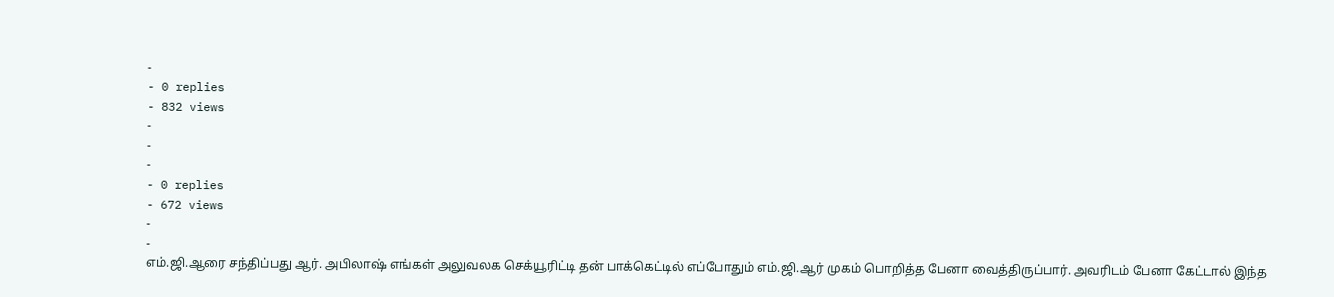-
- 0 replies
- 832 views
-
-
-
- 0 replies
- 672 views
-
-
எம்.ஜி.ஆரை சந்திப்பது ஆர். அபிலாஷ் எங்கள் அலுவலக செக்யூரிட்டி தன் பாக்கெட்டில் எப்போதும் எம்.ஜி.ஆர் முகம் பொறித்த பேனா வைத்திருப்பார். அவரிடம் பேனா கேட்டால் இந்த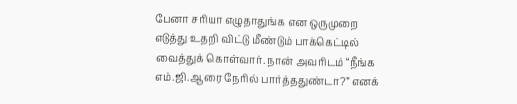பேனா சரியா எழுதாதுங்க என ஒருமுறை எடுத்து உதறி விட்டு மீண்டும் பாக்கெட்டில் வைத்துக் கொள்வார். நான் அவரிடம் “நீங்க எம்.ஜி.ஆரை நேரில் பார்த்ததுண்டா?” எனக்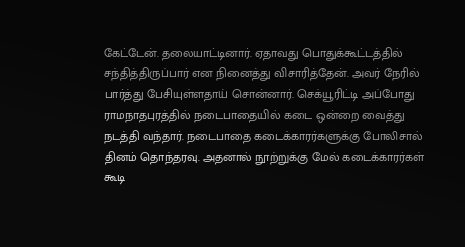கேட்டேன். தலையாட்டினார். ஏதாவது பொதுக்கூட்டத்தில் சந்தித்திருப்பார் என நினைத்து விசாரித்தேன். அவர் நேரில் பார்த்து பேசியுள்ளதாய் சொன்னார். செக்யூரிட்டி அப்போது ராமநாதபுரத்தில் நடைபாதையில் கடை ஒன்றை வைத்து நடத்தி வந்தார். நடைபாதை கடைக்காரர்களுக்கு போலிசால் தினம் தொந்தரவு. அதனால் நூற்றுக்கு மேல் கடைக்காரர்கள் கூடி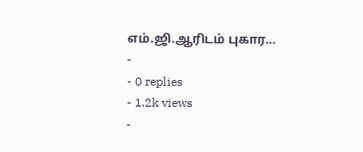எம்.ஜி.ஆரிடம் புகார…
-
- 0 replies
- 1.2k views
-